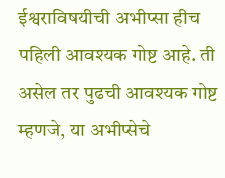ईश्वराविषयीची अभीप्सा हीच पहिली आवश्यक गोष्ट आहे. ती असेल तर पुढची आवश्यक गोष्ट म्हणजे, या अभीप्सेचे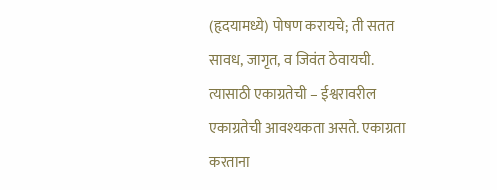(हृदयामध्ये) पोषण करायचे; ती सतत सावध, जागृत, व जिवंत ठेवायची. त्यासाठी एकाग्रतेची – ईश्वरावरील एकाग्रतेची आवश्यकता असते. एकाग्रता करताना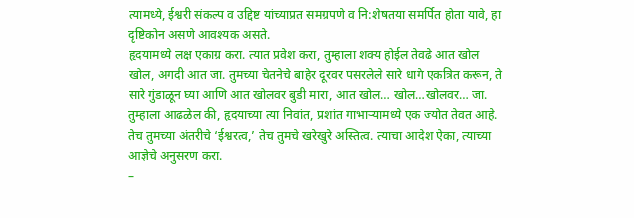त्यामध्ये, ईश्वरी संकल्प व उद्दिष्ट यांच्याप्रत समग्रपणे व नि:शेषतया समर्पित होता यावे, हा दृष्टिकोन असणे आवश्यक असते.
हृदयामध्ये लक्ष एकाग्र करा. त्यात प्रवेश करा, तुम्हाला शक्य होईल तेवढे आत खोल खोल, अगदी आत जा. तुमच्या चेतनेचे बाहेर दूरवर पसरलेले सारे धागे एकत्रित करून, ते सारे गुंडाळून घ्या आणि आत खोलवर बुडी मारा, आत खोल… खोल…खोलवर… जा.
तुम्हाला आढळेल की, हृदयाच्या त्या निवांत, प्रशांत गाभाऱ्यामध्ये एक ज्योत तेवत आहे. तेच तुमच्या अंतरीचे ‘ईश्वरत्व,’ तेच तुमचे खरेखुरे अस्तित्व. त्याचा आदेश ऐका, त्याच्या आज्ञेचे अनुसरण करा.
–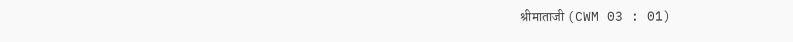श्रीमाताजी (CWM 03 : 01)